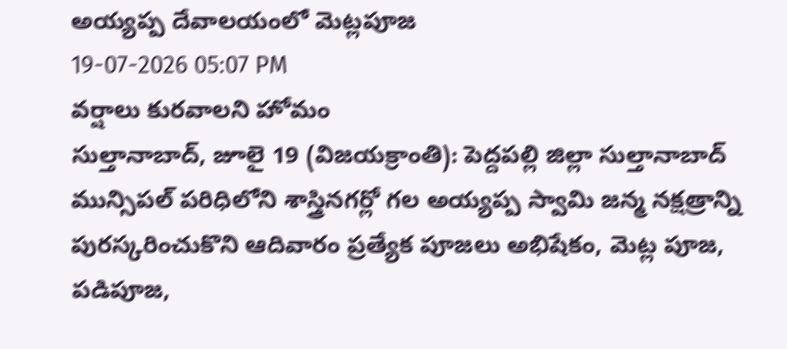అయ్యప్ప దేవాలయంలో మెట్లపూజ
19-07-2026 05:07 PM
వర్షాలు కురవాలని హోమం
సుల్తానాబాద్, జూలై 19 (విజయక్రాంతి): పెద్దపల్లి జిల్లా సుల్తానాబాద్ మున్సిపల్ పరిధిలోని శాస్త్రినగర్లో గల అయ్యప్ప స్వామి జన్మ నక్షత్రాన్ని పురస్కరించుకొని ఆదివారం ప్రత్యేక పూజలు అభిషేకం, మెట్ల పూజ, పడిపూజ,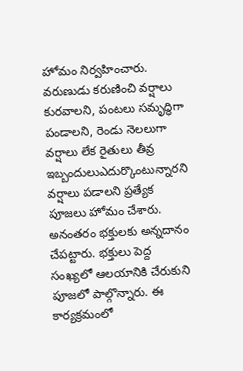హోమం నిర్వహించారు. వరుణుడు కరుణించి వర్షాలు కురవాలని, పంటలు సమృద్ధిగా పండాలని, రెండు నెలలుగా వర్షాలు లేక రైతులు తీవ్ర ఇబ్బందులుఎదుర్కొంటున్నారని వర్షాలు పడాలని ప్రత్యేక పూజలు హోమం చేశారు. అనంతరం భక్తులకు అన్నదానం చేపట్టారు. భక్తులు పెద్ద సంఖ్యలో ఆలయానికి చేరుకుని పూజలో పాల్గొన్నారు. ఈ కార్యక్రమంలో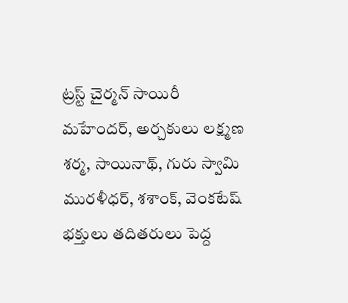ట్రస్ట్ చైర్మన్ సాయిరీ మహేందర్, అర్చకులు లక్ష్మణ శర్మ, సాయినాథ్, గురు స్వామి మురళీధర్, శశాంక్, వెంకటేష్ భక్తులు తదితరులు పెద్ద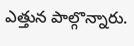ఎత్తున పాల్గొన్నారు.